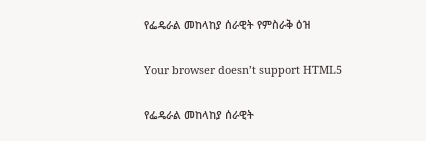የፌዴራል መከላከያ ሰራዊት የምስራቅ ዕዝ

Your browser doesn’t support HTML5

የፌዴራል መከላከያ ሰራዊት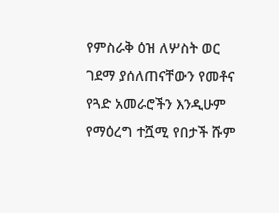የምስራቅ ዕዝ ለሦስት ወር ገደማ ያሰለጠናቸውን የመቶና የጓድ አመራሮችን እንዲሁም የማዕረግ ተሿሚ የበታች ሹም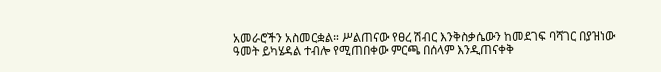አመራሮችን አስመርቋል። ሥልጠናው የፀረ ሽብር እንቅስቃሴውን ከመደገፍ ባሻገር በያዝነው ዓመት ይካሄዳል ተብሎ የሚጠበቀው ምርጫ በሰላም እንዲጠናቀቅ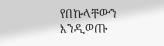የበኩላቸውን እንዲወጡ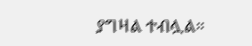ያግዛል ተብሏል።